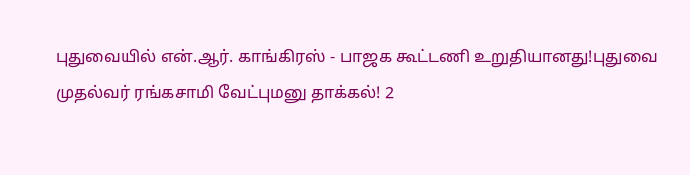புதுவையில் என்.ஆர். காங்கிரஸ் - பாஜக கூட்டணி உறுதியானது!புதுவை முதல்வர் ரங்கசாமி வேட்புமனு தாக்கல்! 2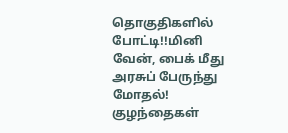தொகுதிகளில் போட்டி!!மினி வேன், பைக் மீது அரசுப் பேருந்து மோதல்! குழந்தைகள்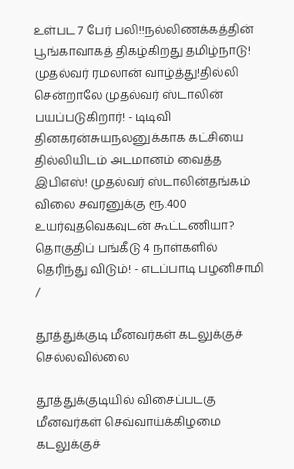உள்பட 7 பேர் பலி!!நல்லிணக்கத்தின் பூங்காவாகத் திகழ்கிறது தமிழ்நாடு! முதல்வர் ரமலான் வாழ்த்து!தில்லி சென்றாலே முதல்வர் ஸ்டாலின் பயப்படுகிறார்! - டிடிவி தினகரன்சுயநலனுக்காக கட்சியை தில்லியிடம் அடமானம் வைத்த இபிஎஸ்! முதல்வர் ஸ்டாலின்தங்கம் விலை சவரனுக்கு ரூ.400 உயர்வுதவெகவுடன் கூட்டணியா? தொகுதிப் பங்கீடு 4 நாள்களில் தெரிந்து விடும்! - எடப்பாடி பழனிசாமி
/

தூத்துக்குடி மீனவர்கள் கடலுக்குச் செல்லவில்லை

தூத்துக்குடியில் விசைப்படகு மீனவர்கள் செவ்வாய்க்கிழமை கடலுக்குச்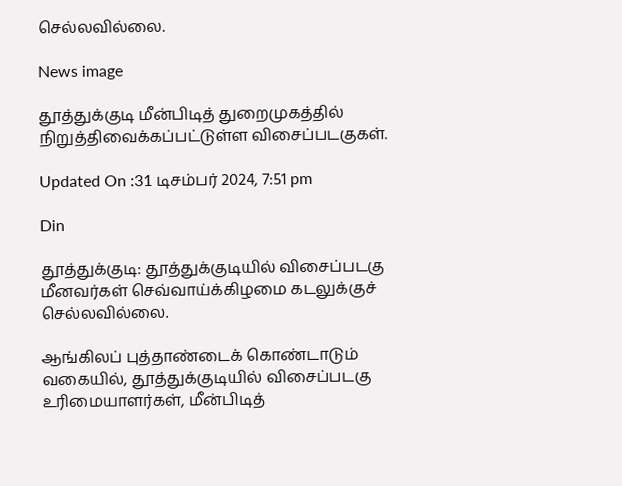செல்லவில்லை.

News image

தூத்துக்குடி மீன்பிடித் துறைமுகத்தில் நிறுத்திவைக்கப்பட்டுள்ள விசைப்படகுகள்.

Updated On :31 டிசம்பர் 2024, 7:51 pm

Din

தூத்துக்குடி: தூத்துக்குடியில் விசைப்படகு மீனவர்கள் செவ்வாய்க்கிழமை கடலுக்குச் செல்லவில்லை.

ஆங்கிலப் புத்தாண்டைக் கொண்டாடும் வகையில், தூத்துக்குடியில் விசைப்படகு உரிமையாளர்கள், மீன்பிடித்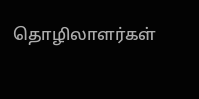தொழிலாளர்கள்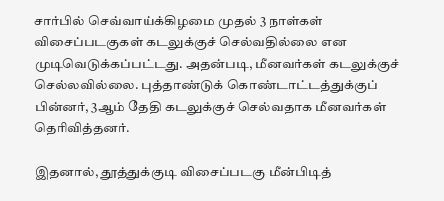சார்பில் செவ்வாய்க்கிழமை முதல் 3 நாள்கள் விசைப்படகுகள் கடலுக்குச் செல்வதில்லை என முடிவெடுக்கப்பட்டது. அதன்படி, மீனவர்கள் கடலுக்குச் செல்லவில்லை. புத்தாண்டுக் கொண்டாட்டத்துக்குப் பின்னர், 3ஆம் தேதி கடலுக்குச் செல்வதாக மீனவர்கள் தெரிவித்தனர்.

இதனால், தூத்துக்குடி விசைப்படகு மீன்பிடித்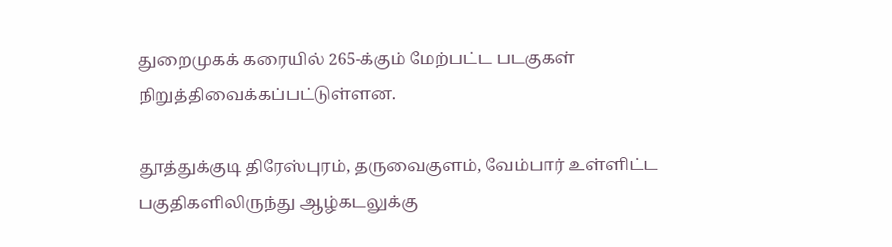துறைமுகக் கரையில் 265-க்கும் மேற்பட்ட படகுகள் நிறுத்திவைக்கப்பட்டுள்ளன.

தூத்துக்குடி திரேஸ்புரம், தருவைகுளம், வேம்பார் உள்ளிட்ட பகுதிகளிலிருந்து ஆழ்கடலுக்கு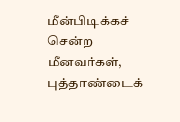மீன்பிடிக்கச் சென்ற மீனவர்கள், புத்தாண்டைக்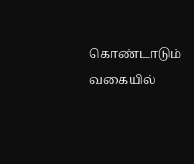கொண்டாடும் வகையில்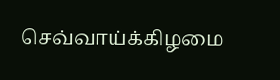செவ்வாய்க்கிழமை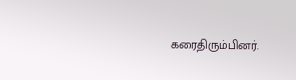கரைதிரும்பினர்.